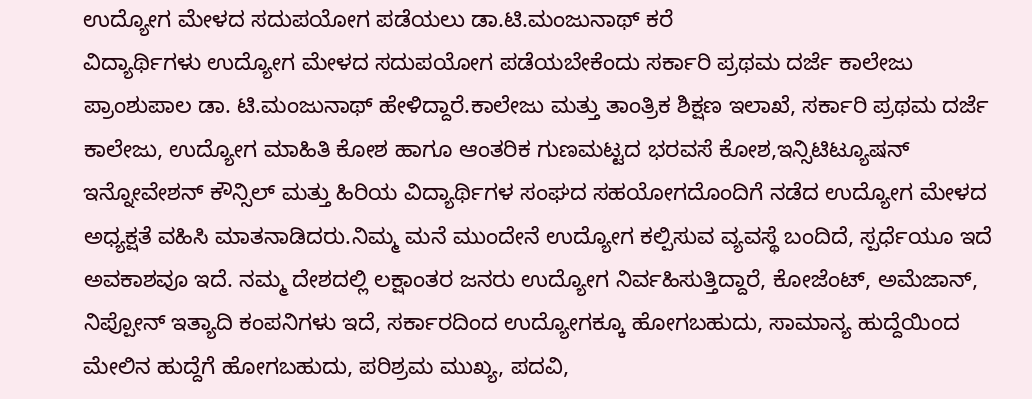ಉದ್ಯೋಗ ಮೇಳದ ಸದುಪಯೋಗ ಪಡೆಯಲು ಡಾ.ಟಿ.ಮಂಜುನಾಥ್ ಕರೆ
ವಿದ್ಯಾರ್ಥಿಗಳು ಉದ್ಯೋಗ ಮೇಳದ ಸದುಪಯೋಗ ಪಡೆಯಬೇಕೆಂದು ಸರ್ಕಾರಿ ಪ್ರಥಮ ದರ್ಜೆ ಕಾಲೇಜು ಪ್ರಾಂಶುಪಾಲ ಡಾ. ಟಿ.ಮಂಜುನಾಥ್ ಹೇಳಿದ್ದಾರೆ.ಕಾಲೇಜು ಮತ್ತು ತಾಂತ್ರಿಕ ಶಿಕ್ಷಣ ಇಲಾಖೆ, ಸರ್ಕಾರಿ ಪ್ರಥಮ ದರ್ಜೆ ಕಾಲೇಜು, ಉದ್ಯೋಗ ಮಾಹಿತಿ ಕೋಶ ಹಾಗೂ ಆಂತರಿಕ ಗುಣಮಟ್ಟದ ಭರವಸೆ ಕೋಶ,ಇನ್ಸಿಟಿಟ್ಯೂಷನ್ ಇನ್ನೋವೇಶನ್ ಕೌನ್ಸಿಲ್ ಮತ್ತು ಹಿರಿಯ ವಿದ್ಯಾರ್ಥಿಗಳ ಸಂಘದ ಸಹಯೋಗದೊಂದಿಗೆ ನಡೆದ ಉದ್ಯೋಗ ಮೇಳದ ಅಧ್ಯಕ್ಷತೆ ವಹಿಸಿ ಮಾತನಾಡಿದರು.ನಿಮ್ಮ ಮನೆ ಮುಂದೇನೆ ಉದ್ಯೋಗ ಕಲ್ಪಿಸುವ ವ್ಯವಸ್ಥೆ ಬಂದಿದೆ, ಸ್ಪರ್ಧೆಯೂ ಇದೆ ಅವಕಾಶವೂ ಇದೆ. ನಮ್ಮ ದೇಶದಲ್ಲಿ ಲಕ್ಷಾಂತರ ಜನರು ಉದ್ಯೋಗ ನಿರ್ವಹಿಸುತ್ತಿದ್ದಾರೆ, ಕೋಜೆಂಟ್, ಅಮೆಜಾನ್, ನಿಪ್ಪೋನ್ ಇತ್ಯಾದಿ ಕಂಪನಿಗಳು ಇದೆ, ಸರ್ಕಾರದಿಂದ ಉದ್ಯೋಗಕ್ಕೂ ಹೋಗಬಹುದು, ಸಾಮಾನ್ಯ ಹುದ್ದೆಯಿಂದ ಮೇಲಿನ ಹುದ್ದೆಗೆ ಹೋಗಬಹುದು, ಪರಿಶ್ರಮ ಮುಖ್ಯ, ಪದವಿ,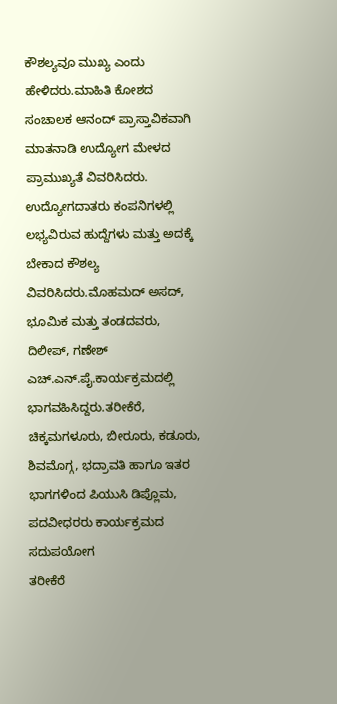ಕೌಶಲ್ಯವೂ ಮುಖ್ಯ ಎಂದು ಹೇಳಿದರು.ಮಾಹಿತಿ ಕೋಶದ ಸಂಚಾಲಕ ಆನಂದ್ ಪ್ರಾಸ್ತಾವಿಕವಾಗಿ ಮಾತನಾಡಿ ಉದ್ಯೋಗ ಮೇಳದ ಪ್ರಾಮುಖ್ಯತೆ ವಿವರಿಸಿದರು. ಉದ್ಯೋಗದಾತರು ಕಂಪನಿಗಳಲ್ಲಿ ಲಭ್ಯವಿರುವ ಹುದ್ದೆಗಳು ಮತ್ತು ಅದಕ್ಕೆ ಬೇಕಾದ ಕೌಶಲ್ಯ ವಿವರಿಸಿದರು.ಮೊಹಮದ್ ಅಸದ್, ಭೂಮಿಕ ಮತ್ತು ತಂಡದವರು, ದಿಲೀಪ್, ಗಣೇಶ್ ಎಚ್.ಎನ್.ಪೈ.ಕಾರ್ಯಕ್ರಮದಲ್ಲಿ ಭಾಗವಹಿಸಿದ್ದರು.ತರೀಕೆರೆ, ಚಿಕ್ಕಮಗಳೂರು, ಬೀರೂರು, ಕಡೂರು, ಶಿವಮೊಗ್ಗ, ಭದ್ರಾವತಿ ಹಾಗೂ ಇತರ ಭಾಗಗಳಿಂದ ಪಿಯುಸಿ ಡಿಪ್ಲೊಮ, ಪದವೀಧರರು ಕಾರ್ಯಕ್ರಮದ ಸದುಪಯೋಗ
ತರೀಕೆರೆ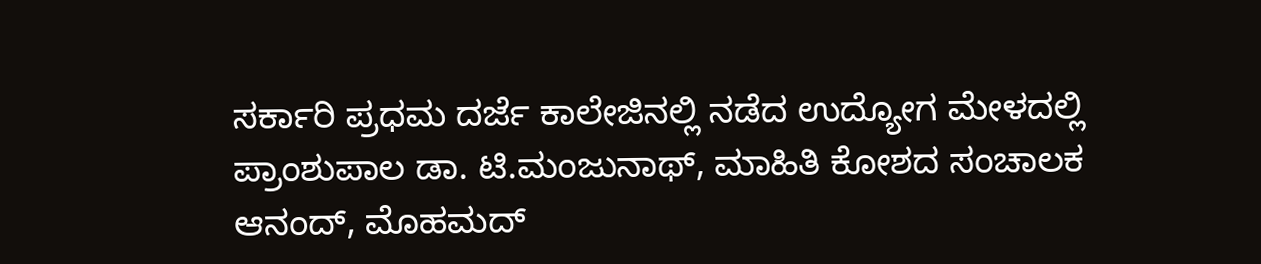ಸರ್ಕಾರಿ ಪ್ರಧಮ ದರ್ಜೆ ಕಾಲೇಜಿನಲ್ಲಿ ನಡೆದ ಉದ್ಯೋಗ ಮೇಳದಲ್ಲಿ ಪ್ರಾಂಶುಪಾಲ ಡಾ. ಟಿ.ಮಂಜುನಾಥ್, ಮಾಹಿತಿ ಕೋಶದ ಸಂಚಾಲಕ ಆನಂದ್, ಮೊಹಮದ್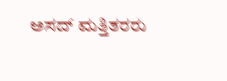ಅಸದ್ ಮತ್ತಿತರರು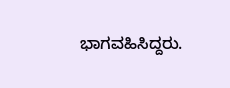ಭಾಗವಹಿಸಿದ್ದರು.